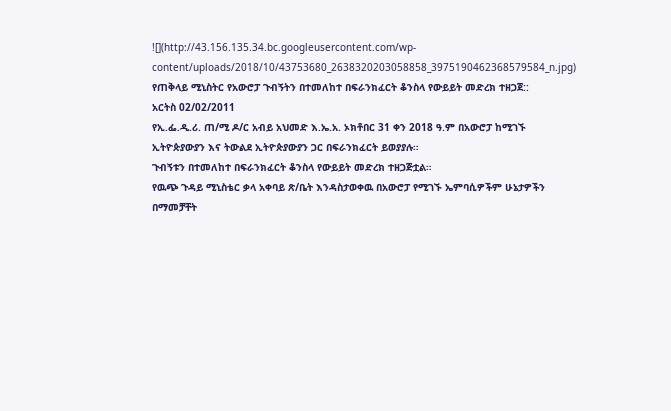![](http://43.156.135.34.bc.googleusercontent.com/wp-content/uploads/2018/10/43753680_2638320203058858_3975190462368579584_n.jpg)
የጠቅላይ ሚኒስትር የአውሮፓ ጉብኝትን በተመለከተ በፍራንክፈርት ቆንስላ የውይይት መድረክ ተዘጋጀ::
አርትስ 02/02/2011
የኢ.ፌ.ዲ.ሪ. ጠ/ሚ ዶ/ር አብይ አህመድ እ.ኤ.አ. ኦክቶበር 31 ቀን 2018 ዓ.ም በአውሮፓ ከሚገኙ ኢትዮጵያውያን እና ትውልደ ኢትዮጵያውያን ጋር በፍራንክፈርት ይወያያሉ።
ጉብኝቱን በተመለከተ በፍራንክፈርት ቆንስላ የውይይት መድረክ ተዘጋጅቷል።
የዉጭ ጉዳይ ሚኒስቴር ቃላ አቀባይ ጽ/ቤት እንዳስታወቀዉ በአውሮፓ የሚገኙ ኤምባሲዎችም ሁኔታዎችን በማመቻቸት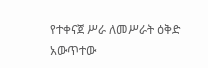የተቀናጀ ሥራ ለመሥራት ዕቅድ አውጥተው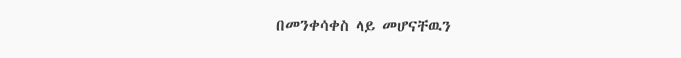በመንቀሳቀስ ላይ መሆናቸዉን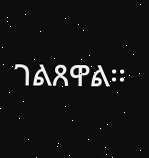ገልጸዋል፡፡